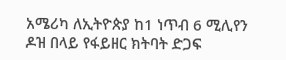አሜሪካ ለኢትዮጵያ ከ1 ነጥብ 6 ሚሊየን ዶዝ በላይ የፋይዘር ክትባት ድጋፍ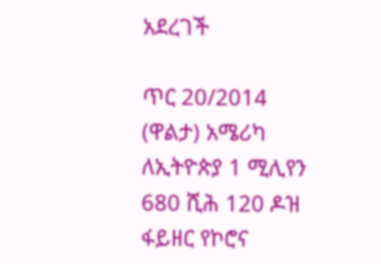አደረገች

ጥር 20/2014 (ዋልታ) አሜሪካ ለኢትዮጵያ 1 ሚሊየን 680 ሺሕ 120 ዶዝ ፋይዘር የኮሮና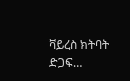ቫይረስ ክትባት ድጋፍ…